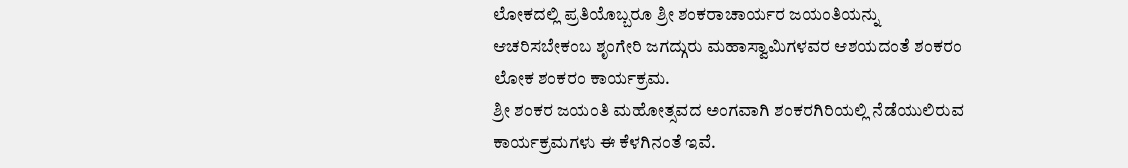ಲೋಕದಲ್ಲಿ ಪ್ರತಿಯೊಬ್ಬರೂ ಶ್ರೀ ಶಂಕರಾಚಾರ್ಯರ ಜಯಂತಿಯನ್ನು ಆಚರಿಸಬೇಕಂಬ ಶೃಂಗೇರಿ ಜಗದ್ಗುರು ಮಹಾಸ್ವಾಮಿಗಳವರ ಆಶಯದಂತೆ ಶಂಕರಂ ಲೋಕ ಶಂಕರಂ ಕಾರ್ಯಕ್ರಮ.
ಶ್ರೀ ಶಂಕರ ಜಯಂತಿ ಮಹೋತ್ಸವದ ಅಂಗವಾಗಿ ಶಂಕರಗಿರಿಯಲ್ಲಿ ನೆಡೆಯುಲಿರುವ ಕಾರ್ಯಕ್ರಮಗಳು ಈ ಕೆಳಗಿನಂತೆ ಇವೆ.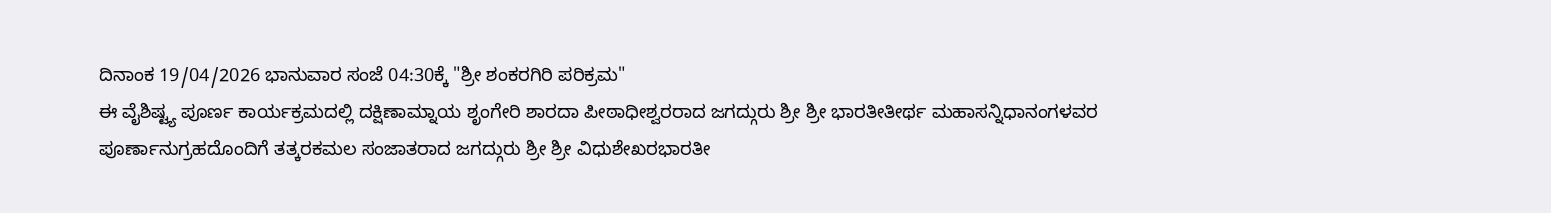ದಿನಾಂಕ 19/04/2026 ಭಾನುವಾರ ಸಂಜೆ 04:30ಕ್ಕೆ "ಶ್ರೀ ಶಂಕರಗಿರಿ ಪರಿಕ್ರಮ"
ಈ ವೈಶಿಷ್ಟ್ಯ ಪೂರ್ಣ ಕಾರ್ಯಕ್ರಮದಲ್ಲಿ ದಕ್ಷಿಣಾಮ್ನಾಯ ಶೃಂಗೇರಿ ಶಾರದಾ ಪೀಠಾಧೀಶ್ವರರಾದ ಜಗದ್ಗುರು ಶ್ರೀ ಶ್ರೀ ಭಾರತೀತೀರ್ಥ ಮಹಾಸನ್ನಿಧಾನಂಗಳವರ ಪೂರ್ಣಾನುಗ್ರಹದೊಂದಿಗೆ ತತ್ಕರಕಮಲ ಸಂಜಾತರಾದ ಜಗದ್ಗುರು ಶ್ರೀ ಶ್ರೀ ವಿಧುಶೇಖರಭಾರತೀ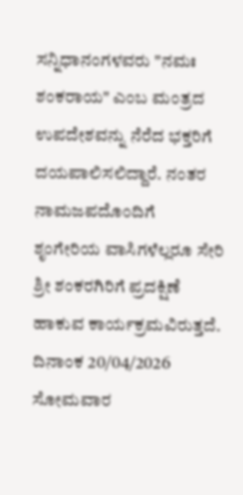ಸನ್ನಿಧಾನಂಗಳವರು "ನಮಃ ಶಂಕರಾಯ" ಎಂಬ ಮಂತ್ರದ ಉಪದೇಶವನ್ನು ನೆರೆದ ಭಕ್ತರಿಗೆ ದಯಪಾಲಿಸಲಿದ್ದಾರೆ. ನಂತರ ನಾಮಜಪದೊಂದಿಗೆ ಶೃಂಗೇರಿಯ ವಾಸಿಗಳೆಲ್ಲರೂ ಸೇರಿ ಶ್ರೀ ಶಂಕರಗಿರಿಗೆ ಪ್ರದಕ್ಷಿಣೆ ಹಾಕುವ ಕಾರ್ಯಕ್ರಮವಿರುತ್ತದೆ.
ದಿನಾಂಕ 20/04/2026 ಸೋಮವಾರ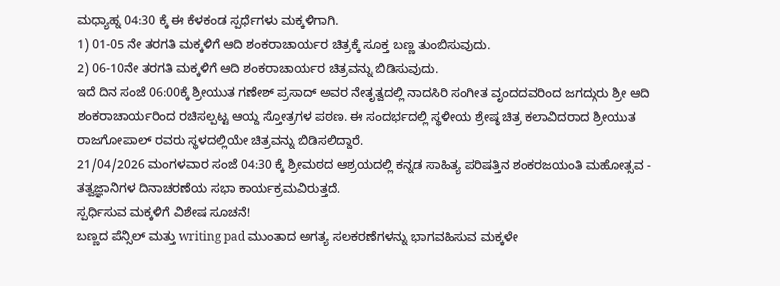ಮಧ್ಯಾಹ್ನ 04:30 ಕ್ಕೆ ಈ ಕೆಳಕಂಡ ಸ್ಪರ್ಧೆಗಳು ಮಕ್ಕಳಿಗಾಗಿ.
1) 01-05 ನೇ ತರಗತಿ ಮಕ್ಕಳಿಗೆ ಆದಿ ಶಂಕರಾಚಾರ್ಯರ ಚಿತ್ರಕ್ಕೆ ಸೂಕ್ತ ಬಣ್ಣ ತುಂಬಿಸುವುದು.
2) 06-10ನೇ ತರಗತಿ ಮಕ್ಕಳಿಗೆ ಆದಿ ಶಂಕರಾಚಾರ್ಯರ ಚಿತ್ರವನ್ನು ಬಿಡಿಸುವುದು.
ಇದೆ ದಿನ ಸಂಜೆ 06:00ಕ್ಕೆ ಶ್ರೀಯುತ ಗಣೇಶ್ ಪ್ರಸಾದ್ ಅವರ ನೇತೃತ್ವದಲ್ಲಿ ನಾದಸಿರಿ ಸಂಗೀತ ವೃಂದದವರಿಂದ ಜಗದ್ಗುರು ಶ್ರೀ ಆದಿ ಶಂಕರಾಚಾರ್ಯರಿಂದ ರಚಿಸಲ್ಪಟ್ಟ ಆಯ್ದ ಸ್ತೋತ್ರಗಳ ಪಠಣ. ಈ ಸಂದರ್ಭದಲ್ಲಿ ಸ್ಥಳೀಯ ಶ್ರೇಷ್ಠ ಚಿತ್ರ ಕಲಾವಿದರಾದ ಶ್ರೀಯುತ ರಾಜಗೋಪಾಲ್ ರವರು ಸ್ಥಳದಲ್ಲಿಯೇ ಚಿತ್ರವನ್ನು ಬಿಡಿಸಲಿದ್ದಾರೆ.
21/04/2026 ಮಂಗಳವಾರ ಸಂಜೆ 04:30 ಕ್ಕೆ ಶ್ರೀಮಠದ ಆಶ್ರಯದಲ್ಲಿ ಕನ್ನಡ ಸಾಹಿತ್ಯ ಪರಿಷತ್ತಿನ ಶಂಕರಜಯಂತಿ ಮಹೋತ್ಸವ - ತತ್ವಜ್ಞಾನಿಗಳ ದಿನಾಚರಣೆಯ ಸಭಾ ಕಾರ್ಯಕ್ರಮವಿರುತ್ತದೆ.
ಸ್ಪರ್ಧಿಸುವ ಮಕ್ಕಳಿಗೆ ವಿಶೇಷ ಸೂಚನೆ!
ಬಣ್ಣದ ಪೆನ್ಸಿಲ್ ಮತ್ತು writing pad ಮುಂತಾದ ಅಗತ್ಯ ಸಲಕರಣೆಗಳನ್ನು ಭಾಗವಹಿಸುವ ಮಕ್ಕಳೇ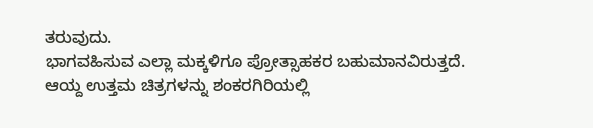ತರುವುದು.
ಭಾಗವಹಿಸುವ ಎಲ್ಲಾ ಮಕ್ಕಳಿಗೂ ಪ್ರೋತ್ಸಾಹಕರ ಬಹುಮಾನವಿರುತ್ತದೆ.
ಆಯ್ದ ಉತ್ತಮ ಚಿತ್ರಗಳನ್ನು ಶಂಕರಗಿರಿಯಲ್ಲಿ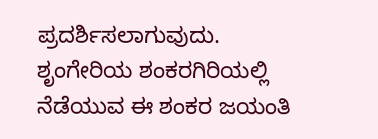ಪ್ರದರ್ಶಿಸಲಾಗುವುದು.
ಶೃಂಗೇರಿಯ ಶಂಕರಗಿರಿಯಲ್ಲಿ ನೆಡೆಯುವ ಈ ಶಂಕರ ಜಯಂತಿ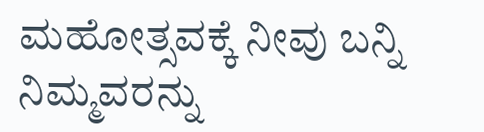ಮಹೋತ್ಸವಕ್ಕೆ ನೀವು ಬನ್ನಿ ನಿಮ್ಮವರನ್ನು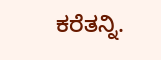ಕರೆತನ್ನಿ.